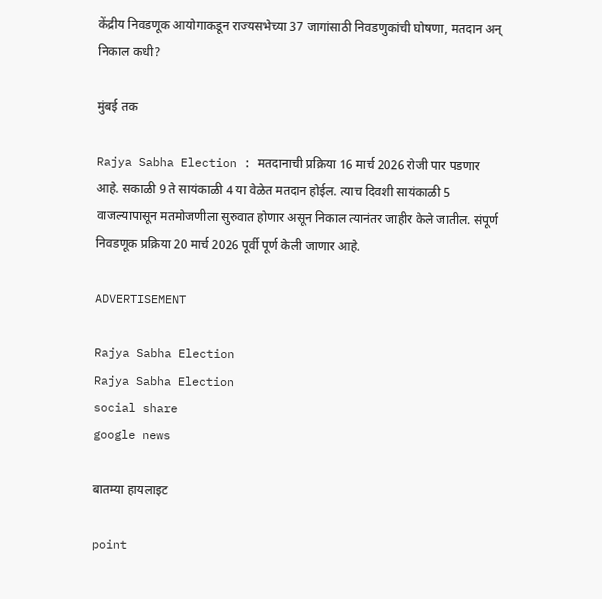केंद्रीय निवडणूक आयोगाकडून राज्यसभेच्या 37 जागांसाठी निवडणुकांची घोषणा, मतदान अन् निकाल कधी?

मुंबई तक

Rajya Sabha Election : मतदानाची प्रक्रिया 16 मार्च 2026 रोजी पार पडणार आहे. सकाळी 9 ते सायंकाळी 4 या वेळेत मतदान होईल. त्याच दिवशी सायंकाळी 5 वाजल्यापासून मतमोजणीला सुरुवात होणार असून निकाल त्यानंतर जाहीर केले जातील. संपूर्ण निवडणूक प्रक्रिया 20 मार्च 2026 पूर्वी पूर्ण केली जाणार आहे.

ADVERTISEMENT

Rajya Sabha Election
Rajya Sabha Election
social share
google news

बातम्या हायलाइट

point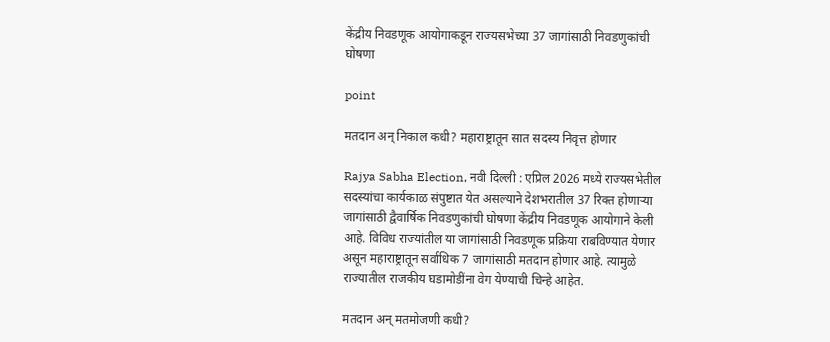केंद्रीय निवडणूक आयोगाकडून राज्यसभेच्या 37 जागांसाठी निवडणुकांची घोषणा

point

मतदान अन् निकाल कधी? महाराष्ट्रातून सात सदस्य निवृत्त होणार

Rajya Sabha Election, नवी दिल्ली : एप्रिल 2026 मध्ये राज्यसभेतील सदस्यांचा कार्यकाळ संपुष्टात येत असल्याने देशभरातील 37 रिक्त होणाऱ्या जागांसाठी द्वैवार्षिक निवडणुकांची घोषणा केंद्रीय निवडणूक आयोगाने केली आहे. विविध राज्यांतील या जागांसाठी निवडणूक प्रक्रिया राबविण्यात येणार असून महाराष्ट्रातून सर्वाधिक 7 जागांसाठी मतदान होणार आहे. त्यामुळे राज्यातील राजकीय घडामोडींना वेग येण्याची चिन्हे आहेत.

मतदान अन् मतमोजणी कधी?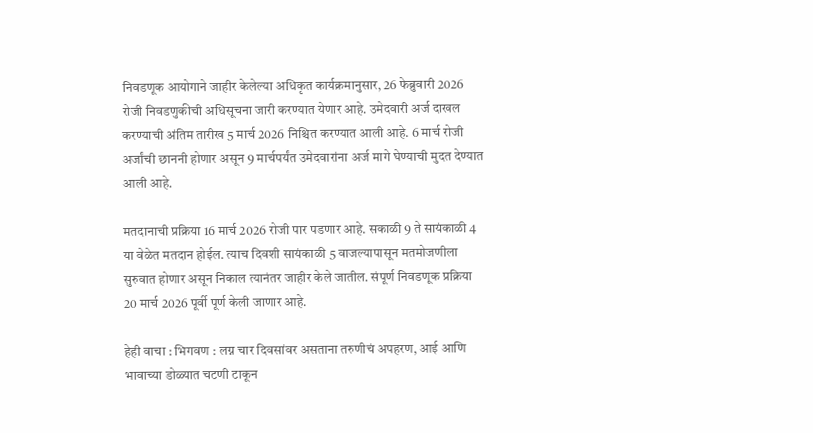निवडणूक आयोगाने जाहीर केलेल्या अधिकृत कार्यक्रमानुसार, 26 फेब्रुवारी 2026 रोजी निवडणुकीची अधिसूचना जारी करण्यात येणार आहे. उमेदवारी अर्ज दाखल करण्याची अंतिम तारीख 5 मार्च 2026 निश्चित करण्यात आली आहे. 6 मार्च रोजी अर्जांची छाननी होणार असून 9 मार्चपर्यंत उमेदवारांना अर्ज मागे घेण्याची मुदत देण्यात आली आहे.

मतदानाची प्रक्रिया 16 मार्च 2026 रोजी पार पडणार आहे. सकाळी 9 ते सायंकाळी 4 या वेळेत मतदान होईल. त्याच दिवशी सायंकाळी 5 वाजल्यापासून मतमोजणीला सुरुवात होणार असून निकाल त्यानंतर जाहीर केले जातील. संपूर्ण निवडणूक प्रक्रिया 20 मार्च 2026 पूर्वी पूर्ण केली जाणार आहे.

हेही वाचा : भिगवण : लग्न चार दिवसांवर असताना तरुणीचं अपहरण, आई आणि भावाच्या डोळ्यात चटणी टाकून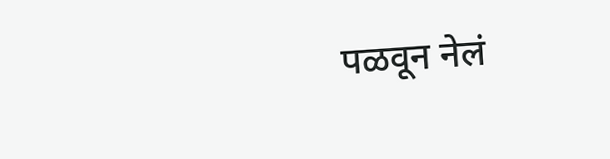पळवून नेलं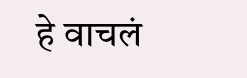हे वाचलं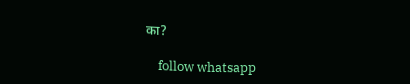का?

    follow whatsapp